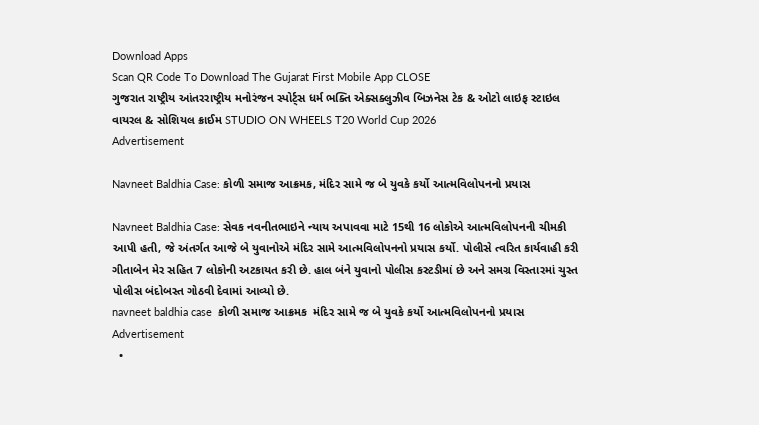Download Apps
Scan QR Code To Download The Gujarat First Mobile App CLOSE
ગુજરાત રાષ્ટ્રીય આંતરરાષ્ટ્રીય મનોરંજન સ્પોર્ટ્સ ધર્મ ભક્તિ એક્સક્લુઝીવ બિઝનેસ ટેક & ઓટો લાઇફ સ્ટાઇલ વાયરલ & સોશિયલ ક્રાઈમ STUDIO ON WHEELS T20 World Cup 2026
Advertisement

Navneet Baldhia Case: કોળી સમાજ આક્રમક, મંદિર સામે જ બે યુવકે કર્યો આત્મવિલોપનનો પ્રયાસ

Navneet Baldhia Case: સેવક નવનીતભાઇને ન્યાય અપાવવા માટે 15થી 16 લોકોએ આત્મવિલોપનની ચીમકી આપી હતી, જે અંતર્ગત આજે બે યુવાનોએ મંદિર સામે આત્મવિલોપનનો પ્રયાસ કર્યો. પોલીસે ત્વરિત કાર્યવાહી કરી ગીતાબેન મેર સહિત 7 લોકોની અટકાયત કરી છે. હાલ બંને યુવાનો પોલીસ કસ્ટડીમાં છે અને સમગ્ર વિસ્તારમાં ચુસ્ત પોલીસ બંદોબસ્ત ગોઠવી દેવામાં આવ્યો છે.
navneet baldhia case  કોળી સમાજ આક્રમક  મંદિર સામે જ બે યુવકે કર્યો આત્મવિલોપનનો પ્રયાસ
Advertisement
  •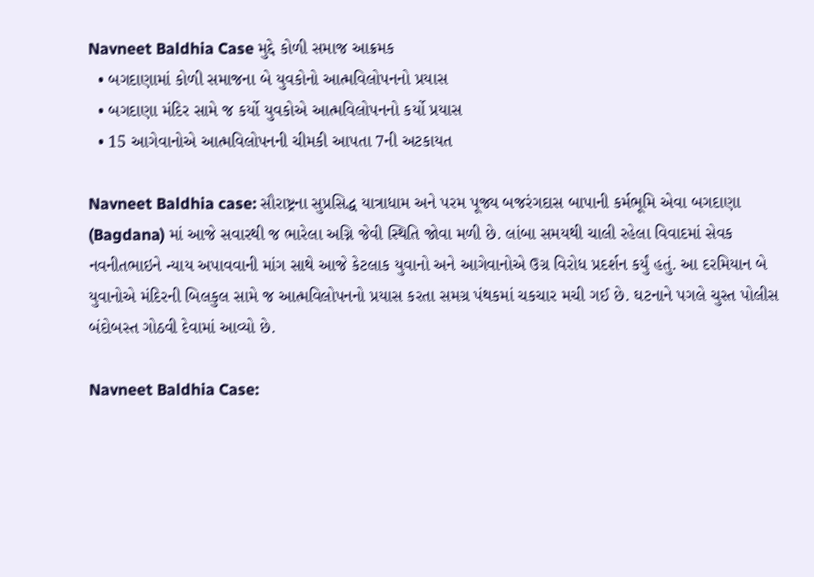Navneet Baldhia Case મુદ્દે કોળી સમાજ આક્રમક
  • બગદાણામાં કોળી સમાજના બે યુવકોનો આત્મવિલોપનનો પ્રયાસ
  • બગદાણા મંદિર સામે જ કર્યો યુવકોએ આત્મવિલોપનનો કર્યો પ્રયાસ
  • 15 આગેવાનોએ આત્મવિલોપનની ચીમકી આપતા 7ની અટકાયત

Navneet Baldhia case: સૌરાષ્ટ્રના સુપ્રસિદ્ધ યાત્રાધામ અને પરમ પૂજ્ય બજરંગદાસ બાપાની કર્મભૂમિ એવા બગદાણા (Bagdana) માં આજે સવારથી જ ભારેલા અગ્નિ જેવી સ્થિતિ જોવા મળી છે. લાંબા સમયથી ચાલી રહેલા વિવાદમાં સેવક નવનીતભાઇને ન્યાય અપાવવાની માંગ સાથે આજે કેટલાક યુવાનો અને આગેવાનોએ ઉગ્ર વિરોધ પ્રદર્શન કર્યું હતું. આ દરમિયાન બે યુવાનોએ મંદિરની બિલકુલ સામે જ આત્મવિલોપનનો પ્રયાસ કરતા સમગ્ર પંથકમાં ચકચાર મચી ગઈ છે. ઘટનાને પગલે ચુસ્ત પોલીસ બંદોબસ્ત ગોઠવી દેવામાં આવ્યો છે.

Navneet Baldhia Case: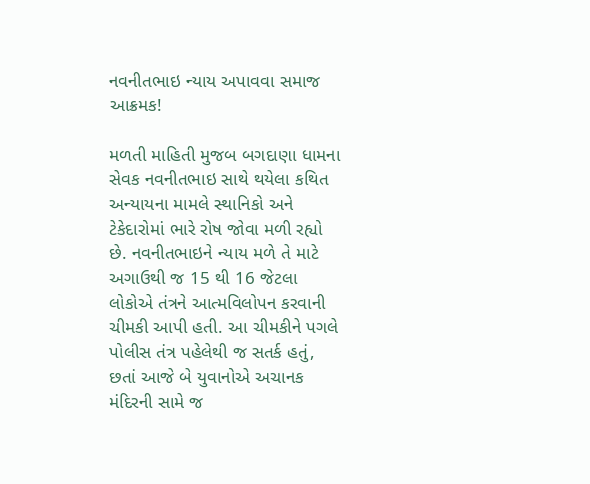નવનીતભાઇ ન્યાય અપાવવા સમાજ આક્રમક!

મળતી માહિતી મુજબ બગદાણા ધામના સેવક નવનીતભાઇ સાથે થયેલા કથિત અન્યાયના મામલે સ્થાનિકો અને ટેકેદારોમાં ભારે રોષ જોવા મળી રહ્યો છે. નવનીતભાઇને ન્યાય મળે તે માટે અગાઉથી જ 15 થી 16 જેટલા લોકોએ તંત્રને આત્મવિલોપન કરવાની ચીમકી આપી હતી. આ ચીમકીને પગલે પોલીસ તંત્ર પહેલેથી જ સતર્ક હતું, છતાં આજે બે યુવાનોએ અચાનક મંદિરની સામે જ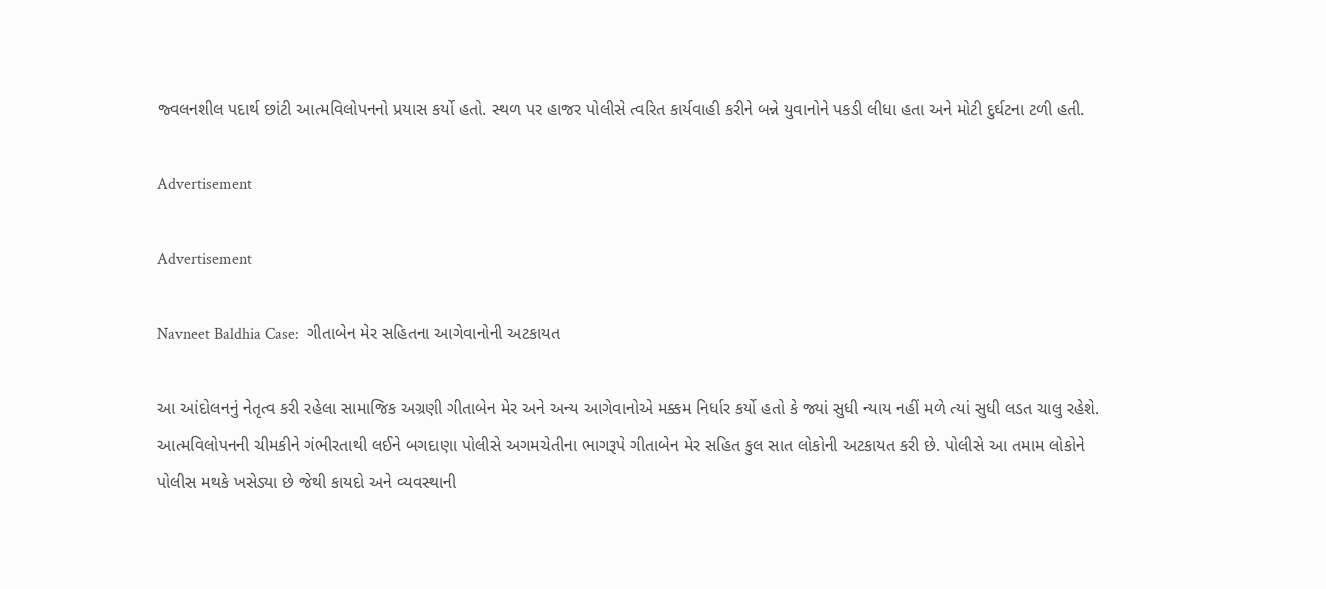જ્વલનશીલ પદાર્થ છાંટી આત્મવિલોપનનો પ્રયાસ કર્યો હતો. સ્થળ પર હાજર પોલીસે ત્વરિત કાર્યવાહી કરીને બન્ને યુવાનોને પકડી લીધા હતા અને મોટી દુર્ઘટના ટળી હતી.

Advertisement

Advertisement

Navneet Baldhia Case:  ગીતાબેન મેર સહિતના આગેવાનોની અટકાયત

આ આંદોલનનું નેતૃત્વ કરી રહેલા સામાજિક અગ્રણી ગીતાબેન મેર અને અન્ય આગેવાનોએ મક્કમ નિર્ધાર કર્યો હતો કે જ્યાં સુધી ન્યાય નહીં મળે ત્યાં સુધી લડત ચાલુ રહેશે. આત્મવિલોપનની ચીમકીને ગંભીરતાથી લઈને બગદાણા પોલીસે અગમચેતીના ભાગરૂપે ગીતાબેન મેર સહિત કુલ સાત લોકોની અટકાયત કરી છે. પોલીસે આ તમામ લોકોને પોલીસ મથકે ખસેડ્યા છે જેથી કાયદો અને વ્યવસ્થાની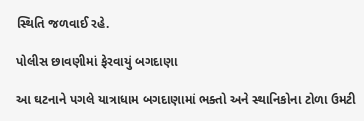સ્થિતિ જળવાઈ રહે.

પોલીસ છાવણીમાં ફેરવાયું બગદાણા

આ ઘટનાને પગલે યાત્રાધામ બગદાણામાં ભક્તો અને સ્થાનિકોના ટોળા ઉમટી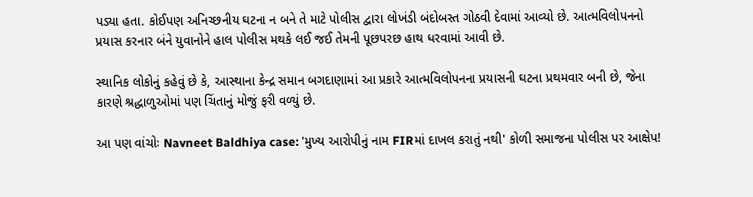પડ્યા હતા. કોઈપણ અનિચ્છનીય ઘટના ન બને તે માટે પોલીસ દ્વારા લોખંડી બંદોબસ્ત ગોઠવી દેવામાં આવ્યો છે. આત્મવિલોપનનો પ્રયાસ કરનાર બંને યુવાનોને હાલ પોલીસ મથકે લઈ જઈ તેમની પૂછપરછ હાથ ધરવામાં આવી છે.

સ્થાનિક લોકોનું કહેવું છે કે, આસ્થાના કેન્દ્ર સમાન બગદાણામાં આ પ્રકારે આત્મવિલોપનના પ્રયાસની ઘટના પ્રથમવાર બની છે, જેના કારણે શ્રદ્ધાળુઓમાં પણ ચિંતાનું મોજું ફરી વળ્યું છે.

આ પણ વાંચોઃ Navneet Baldhiya case: 'મુખ્ય આરોપીનું નામ FIRમાં દાખલ કરાતું નથી' કોળી સમાજના પોલીસ પર આક્ષેપ!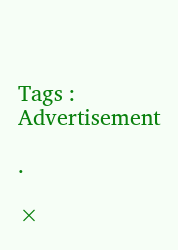Tags :
Advertisement

.

×